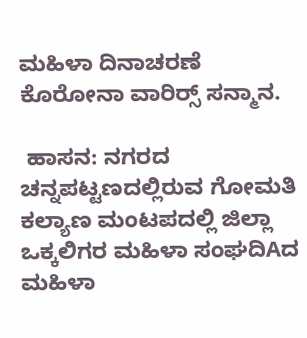ಮಹಿಳಾ ದಿನಾಚರಣೆ ಕೊರೋನಾ ವಾರಿರ‍್ಸ್ ಸನ್ಮಾನ.

 ಹಾಸನ: ನಗರದ ಚನ್ನಪಟ್ಟಣದಲ್ಲಿರುವ ಗೋಮತಿ ಕಲ್ಯಾಣ ಮಂಟಪದಲ್ಲಿ ಜಿಲ್ಲಾ ಒಕ್ಕಲಿಗರ ಮಹಿಳಾ ಸಂಘದಿAದ ಮಹಿಳಾ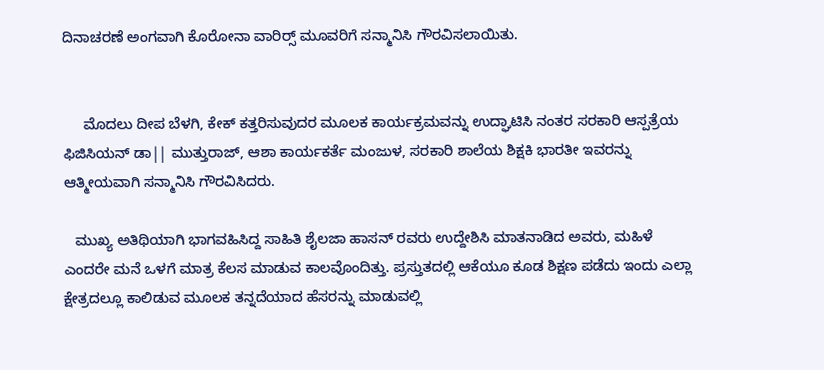ದಿನಾಚರಣೆ ಅಂಗವಾಗಿ ಕೊರೋನಾ ವಾರಿರ‍್ಸ್ ಮೂವರಿಗೆ ಸನ್ಮಾನಿಸಿ ಗೌರವಿಸಲಾಯಿತು.


     ಮೊದಲು ದೀಪ ಬೆಳಗಿ, ಕೇಕ್ ಕತ್ತರಿಸುವುದರ ಮೂಲಕ ಕಾರ್ಯಕ್ರಮವನ್ನು ಉದ್ಘಾಟಿಸಿ ನಂತರ ಸರಕಾರಿ ಆಸ್ಪತ್ರೆಯ ಫಿಜಿಸಿಯನ್ ಡಾ|| ಮುತ್ತುರಾಜ್, ಆಶಾ ಕಾರ್ಯಕರ್ತೆ ಮಂಜುಳ, ಸರಕಾರಿ ಶಾಲೆಯ ಶಿಕ್ಷಕಿ ಭಾರತೀ ಇವರನ್ನು ಆತ್ಮೀಯವಾಗಿ ಸನ್ಮಾನಿಸಿ ಗೌರವಿಸಿದರು.

   ಮುಖ್ಯ ಅತಿಥಿಯಾಗಿ ಭಾಗವಹಿಸಿದ್ದ ಸಾಹಿತಿ ಶೈಲಜಾ ಹಾಸನ್ ರವರು ಉದ್ದೇಶಿಸಿ ಮಾತನಾಡಿದ ಅವರು, ಮಹಿಳೆ ಎಂದರೇ ಮನೆ ಒಳಗೆ ಮಾತ್ರ ಕೆಲಸ ಮಾಡುವ ಕಾಲವೊಂದಿತ್ತು. ಪ್ರಸ್ತುತದಲ್ಲಿ ಆಕೆಯೂ ಕೂಡ ಶಿಕ್ಷಣ ಪಡೆದು ಇಂದು ಎಲ್ಲಾ ಕ್ಷೇತ್ರದಲ್ಲೂ ಕಾಲಿಡುವ ಮೂಲಕ ತನ್ನದೆಯಾದ ಹೆಸರನ್ನು ಮಾಡುವಲ್ಲಿ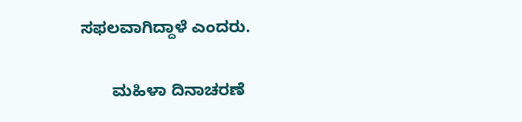ಸಫಲವಾಗಿದ್ದಾಳೆ ಎಂದರು.

       ಮಹಿಳಾ ದಿನಾಚರಣೆ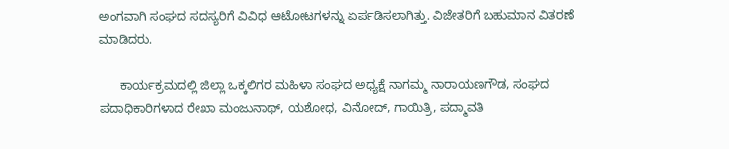ಅಂಗವಾಗಿ ಸಂಘದ ಸದಸ್ಯರಿಗೆ ವಿವಿಧ ಆಟೋಟಗಳನ್ನು ಏರ್ಪಡಿಸಲಾಗಿತ್ತು. ವಿಜೇತರಿಗೆ ಬಹುಮಾನ ವಿತರಣೆ ಮಾಡಿದರು.

      ಕಾರ್ಯಕ್ರಮದಲ್ಲಿ ಜಿಲ್ಲಾ ಒಕ್ಕಲಿಗರ ಮಹಿಳಾ ಸಂಘದ ಅಧ್ಯಕ್ಷೆ ನಾಗಮ್ಮ ನಾರಾಯಣಗೌಡ, ಸಂಘದ ಪದಾಧಿಕಾರಿಗಳಾದ ರೇಖಾ ಮಂಜುನಾಥ್, ಯಶೋಧ, ವಿನೋದ್, ಗಾಯಿತ್ರಿ, ಪದ್ಮಾವತಿ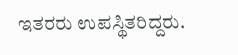ಇತರರು ಉಪಸ್ಥಿತರಿದ್ದರು.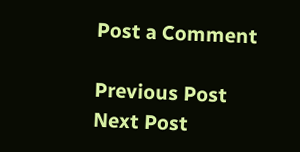Post a Comment

Previous Post Next Post